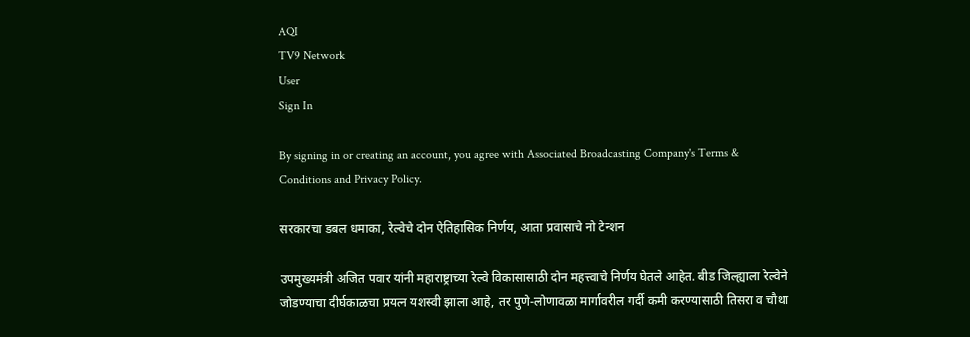AQI
TV9 Network
User
Sign In

By signing in or creating an account, you agree with Associated Broadcasting Company's Terms & Conditions and Privacy Policy.

सरकारचा डबल धमाका, रेल्वेचे दोन ऐतिहासिक निर्णय, आता प्रवासाचे नो टेन्शन

उपमुख्यमंत्री अजित पवार यांनी महाराष्ट्राच्या रेल्वे विकासासाठी दोन महत्त्वाचे निर्णय घेतले आहेत. बीड जिल्ह्याला रेल्वेने जोडण्याचा दीर्घकाळचा प्रयत्न यशस्वी झाला आहे, तर पुणे-लोणावळा मार्गावरील गर्दी कमी करण्यासाठी तिसरा व चौथा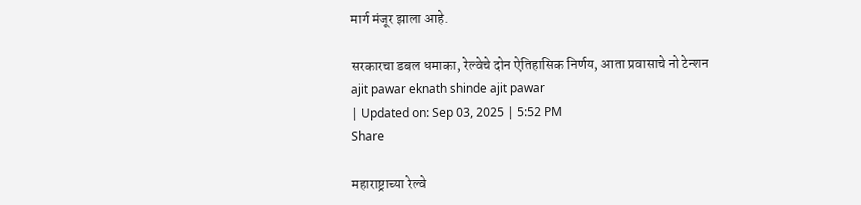मार्ग मंजूर झाला आहे.

सरकारचा डबल धमाका, रेल्वेचे दोन ऐतिहासिक निर्णय, आता प्रवासाचे नो टेन्शन
ajit pawar eknath shinde ajit pawar
| Updated on: Sep 03, 2025 | 5:52 PM
Share

महाराष्ट्राच्या रेल्वे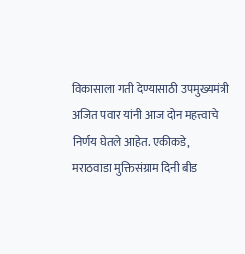विकासाला गती देण्यासाठी उपमुख्यमंत्री अजित पवार यांनी आज दोन महत्त्वाचे निर्णय घेतले आहेत. एकीकडे, मराठवाडा मुक्तिसंग्राम दिनी बीड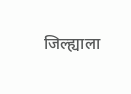जिल्ह्याला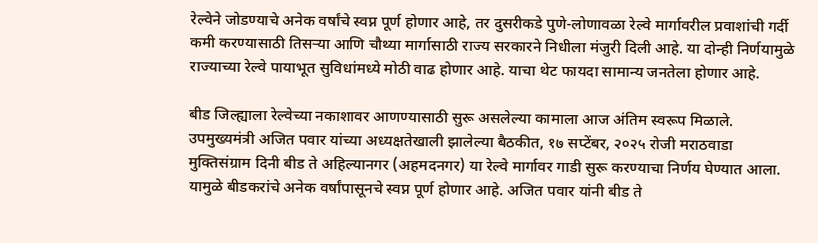रेल्वेने जोडण्याचे अनेक वर्षांचे स्वप्न पूर्ण होणार आहे, तर दुसरीकडे पुणे-लोणावळा रेल्वे मार्गावरील प्रवाशांची गर्दी कमी करण्यासाठी तिसऱ्या आणि चौथ्या मार्गासाठी राज्य सरकारने निधीला मंजुरी दिली आहे. या दोन्ही निर्णयामुळे राज्याच्या रेल्वे पायाभूत सुविधांमध्ये मोठी वाढ होणार आहे. याचा थेट फायदा सामान्य जनतेला होणार आहे.

बीड जिल्ह्याला रेल्वेच्या नकाशावर आणण्यासाठी सुरू असलेल्या कामाला आज अंतिम स्वरूप मिळाले. उपमुख्यमंत्री अजित पवार यांच्या अध्यक्षतेखाली झालेल्या बैठकीत, १७ सप्टेंबर, २०२५ रोजी मराठवाडा मुक्तिसंग्राम दिनी बीड ते अहिल्यानगर (अहमदनगर) या रेल्वे मार्गावर गाडी सुरू करण्याचा निर्णय घेण्यात आला. यामुळे बीडकरांचे अनेक वर्षांपासूनचे स्वप्न पूर्ण होणार आहे. अजित पवार यांनी बीड ते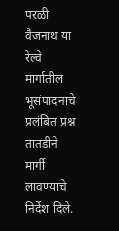परळी वैजनाथ या रेल्वे मार्गातील भूसंपादनाचे प्रलंबित प्रश्न तातडीने मार्गी लावण्याचे निर्देश दिले.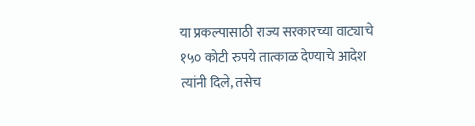या प्रकल्पासाठी राज्य सरकारच्या वाट्याचे १५० कोटी रुपये तात्काळ देण्याचे आदेश त्यांनी दिले, तसेच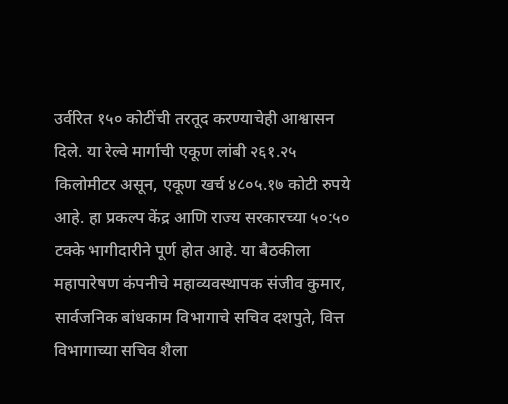उर्वरित १५० कोटींची तरतूद करण्याचेही आश्वासन दिले. या रेल्वे मार्गाची एकूण लांबी २६१.२५ किलोमीटर असून, एकूण खर्च ४८०५.१७ कोटी रुपये आहे. हा प्रकल्प केंद्र आणि राज्य सरकारच्या ५०:५० टक्के भागीदारीने पूर्ण होत आहे. या बैठकीला महापारेषण कंपनीचे महाव्यवस्थापक संजीव कुमार, सार्वजनिक बांधकाम विभागाचे सचिव दशपुते, वित्त विभागाच्या सचिव शैला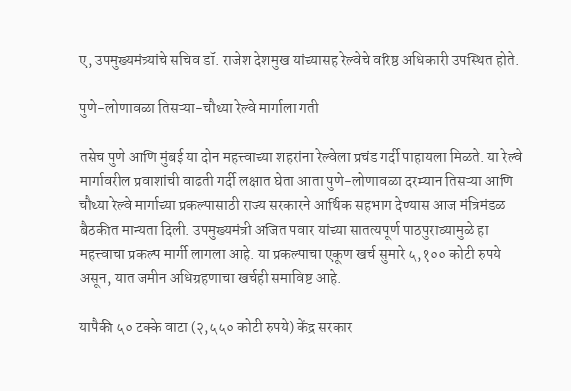ए, उपमुख्यमंत्र्यांचे सचिव डॉ. राजेश देशमुख यांच्यासह रेल्वेचे वरिष्ठ अधिकारी उपस्थित होते.

पुणे-लोणावळा तिसऱ्या-चौथ्या रेल्वे मार्गाला गती

तसेच पुणे आणि मुंबई या दोन महत्त्वाच्या शहरांना रेल्वेला प्रचंड गर्दी पाहायला मिळते. या रेल्वे मार्गावरील प्रवाशांची वाढती गर्दी लक्षात घेता आता पुणे-लोणावळा दरम्यान तिसऱ्या आणि चौथ्या रेल्वे मार्गाच्या प्रकल्पासाठी राज्य सरकारने आर्थिक सहभाग देण्यास आज मंत्रिमंडळ बैठकीत मान्यता दिली. उपमुख्यमंत्री अजित पवार यांच्या सातत्यपूर्ण पाठपुराव्यामुळे हा महत्त्वाचा प्रकल्प मार्गी लागला आहे. या प्रकल्पाचा एकूण खर्च सुमारे ५,१०० कोटी रुपये असून, यात जमीन अधिग्रहणाचा खर्चही समाविष्ट आहे.

यापैकी ५० टक्के वाटा (२,५५० कोटी रुपये) केंद्र सरकार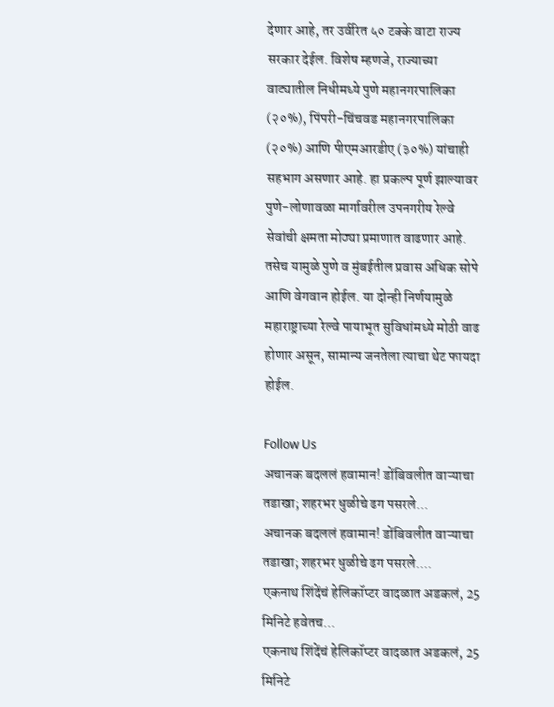देणार आहे, तर उर्वरित ५० टक्के वाटा राज्य सरकार देईल. विशेष म्हणजे, राज्याच्या वाट्यातील निधीमध्ये पुणे महानगरपालिका (२०%), पिंपरी-चिंचवड महानगरपालिका (२०%) आणि पीएमआरडीए (३०%) यांचाही सहभाग असणार आहे. हा प्रकल्प पूर्ण झाल्यावर पुणे-लोणावळा मार्गावरील उपनगरीय रेल्वे सेवांची क्षमता मोठ्या प्रमाणात वाढणार आहे. तसेच यामुळे पुणे व मुंबईतील प्रवास अधिक सोपे आणि वेगवान होईल. या दोन्ही निर्णयामुळे महाराष्ट्राच्या रेल्वे पायाभूत सुविधांमध्ये मोठी वाढ होणार असून, सामान्य जनतेला त्याचा थेट फायदा होईल.

Follow Us
अचानक बदललं हवामान! डोंबिवलीत वाऱ्याचा तडाखा; शहरभर धुळीचे ढग पसरले...
अचानक बदललं हवामान! डोंबिवलीत वाऱ्याचा तडाखा; शहरभर धुळीचे ढग पसरले....
एकनाथ शिंदेंचं हेलिकॉप्टर वादळात अडकलं, 25 मिनिटे हवेतच...
एकनाथ शिंदेंचं हेलिकॉप्टर वादळात अडकलं, 25 मिनिटे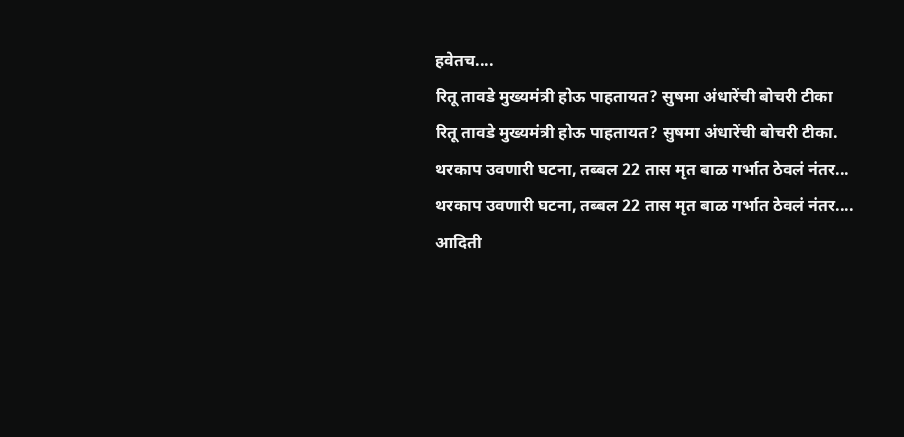हवेतच....
रितू तावडे मुख्यमंत्री होऊ पाहतायत? सुषमा अंधारेंची बोचरी टीका
रितू तावडे मुख्यमंत्री होऊ पाहतायत? सुषमा अंधारेंची बोचरी टीका.
थरकाप उवणारी घटना, तब्बल 22 तास मृत बाळ गर्भात ठेवलं नंतर...
थरकाप उवणारी घटना, तब्बल 22 तास मृत बाळ गर्भात ठेवलं नंतर....
आदिती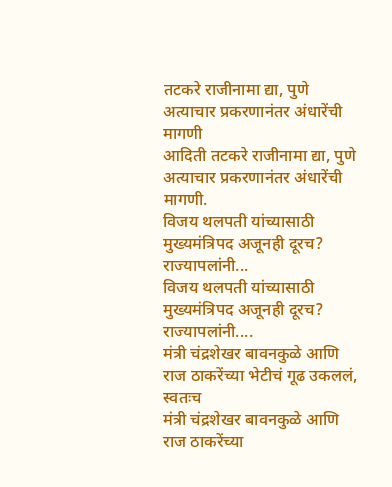तटकरे राजीनामा द्या, पुणे अत्याचार प्रकरणानंतर अंधारेंची मागणी
आदिती तटकरे राजीनामा द्या, पुणे अत्याचार प्रकरणानंतर अंधारेंची मागणी.
विजय थलपती यांच्यासाठी मुख्यमंत्रिपद अजूनही दूरच? राज्यापलांनी...
विजय थलपती यांच्यासाठी मुख्यमंत्रिपद अजूनही दूरच? राज्यापलांनी....
मंत्री चंद्रशेखर बावनकुळे आणि राज ठाकरेंच्या भेटीचं गूढ उकललं, स्वतःच
मंत्री चंद्रशेखर बावनकुळे आणि राज ठाकरेंच्या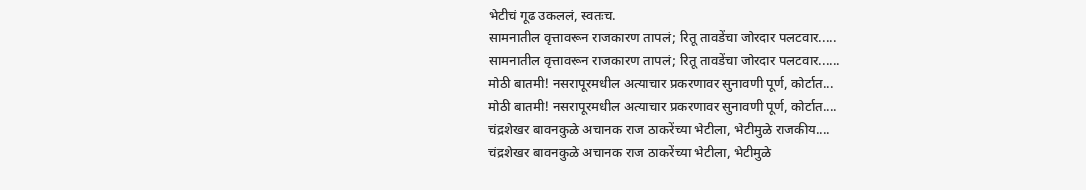भेटीचं गूढ उकललं, स्वतःच.
सामनातील वृत्तावरून राजकारण तापलं; रितू तावडेंचा जोरदार पलटवार.....
सामनातील वृत्तावरून राजकारण तापलं; रितू तावडेंचा जोरदार पलटवार......
मोठी बातमी! नसरापूरमधील अत्याचार प्रकरणावर सुनावणी पूर्ण, कोर्टात...
मोठी बातमी! नसरापूरमधील अत्याचार प्रकरणावर सुनावणी पूर्ण, कोर्टात....
चंद्रशेखर बावनकुळे अचानक राज ठाकरेंच्या भेटीला, भेटीमुळे राजकीय....
चंद्रशेखर बावनकुळे अचानक राज ठाकरेंच्या भेटीला, भेटीमुळे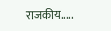राजकीय.....